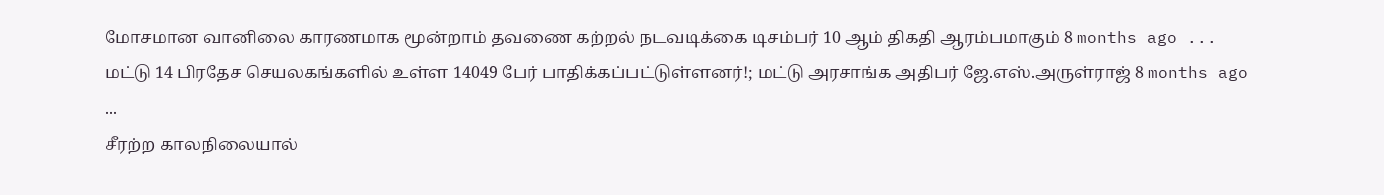மோசமான வானிலை காரணமாக மூன்றாம் தவணை கற்றல் நடவடிக்கை டிசம்பர் 10 ஆம் திகதி ஆரம்பமாகும் 8 months ago ...
மட்டு 14 பிரதேச செயலகங்களில் உள்ள 14049 பேர் பாதிக்கப்பட்டுள்ளனர்!; மட்டு அரசாங்க அதிபர் ஜே.எஸ்.அருள்ராஜ் 8 months ago ...
சீரற்ற காலநிலையால்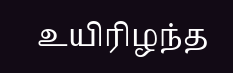உயிரிழந்த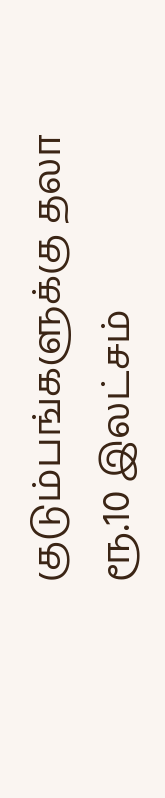குடும்பங்களுக்கு தலா ரூ.10 இலட்சம்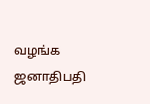வழங்க ஜனாதிபதி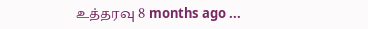உத்தரவு 8 months ago ...